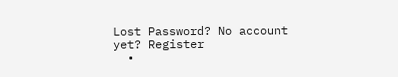Lost Password? No account yet? Register
  •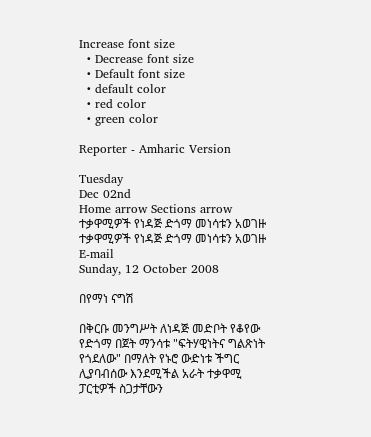Increase font size
  • Decrease font size
  • Default font size
  • default color
  • red color
  • green color

Reporter - Amharic Version

Tuesday
Dec 02nd
Home arrow Sections arrow ተቃዋሚዎች የነዳጅ ድጎማ መነሳቱን አወገዙ
ተቃዋሚዎች የነዳጅ ድጎማ መነሳቱን አወገዙ E-mail
Sunday, 12 October 2008

በየማነ ናግሽ

በቅርቡ መንግሥት ለነዳጅ መድቦት የቆየው የድጎማ በጀት ማንሳቱ "ፍትሃዊነትና ግልጽነት የጎደለው" በማለት የኑሮ ውድነቱ ችግር ሊያባብሰው እንደሚችል አራት ተቃዋሚ ፓርቲዎች ስጋታቸውን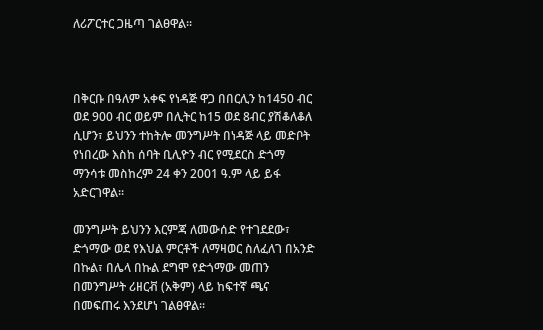ለሪፖርተር ጋዜጣ ገልፀዋል፡፡



በቅርቡ በዓለም አቀፍ የነዳጅ ዋጋ በበርሊን ከ1450 ብር ወደ 900 ብር ወይም በሊትር ከ15 ወደ 8ብር ያሽቆለቆለ ሲሆን፣ ይህንን ተከትሎ መንግሥት በነዳጅ ላይ መድቦት የነበረው እስከ ሰባት ቢሊዮን ብር የሚደርስ ድጎማ ማንሳቱ መስከረም 24 ቀን 2001 ዓ.ም ላይ ይፋ አድርገዋል፡፡

መንግሥት ይህንን እርምጃ ለመውሰድ የተገደደው፣ ድጎማው ወደ የእህል ምርቶች ለማዛወር ስለፈለገ በአንድ በኩል፣ በሌላ በኩል ደግሞ የድጎማው መጠን በመንግሥት ሪዘርቭ (አቅም) ላይ ከፍተኛ ጫና በመፍጠሩ እንደሆነ ገልፀዋል፡፡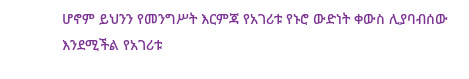ሆኖም ይህንን የመንግሥት እርምጃ የአገሪቱ የኑሮ ውድነት ቀውስ ሊያባብሰው እንደሚችል የአገሪቱ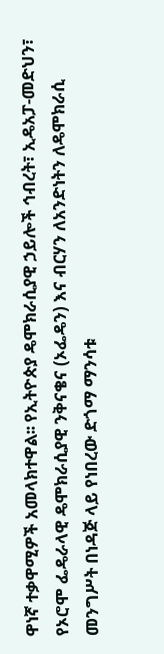ዋነኛ ተቃዋሚዎች አመላክተዋል፡፡ የኢትዮጵያ ዴሞክራሲያዊ ኃይሎች ኅብረት፣ ኢዴአፓ-መድህን፣ የኦሮሞ ፌዴራላዊ ዴሞክራሲያዊ ንቅናቄና (ኦፌዴን) እና ብርሃን ለአንድነትን ለዴሞክራሲ መንግሥት በነዳጅ ላይ የነበረው ድጎማ ማንሳቱ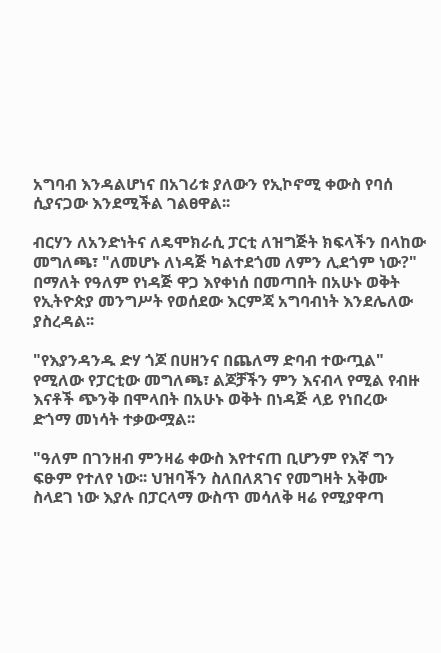አግባብ እንዳልሆነና በአገሪቱ ያለውን የኢኮኖሚ ቀውስ የባሰ ሲያናጋው እንደሚችል ገልፀዋል፡፡

ብርሃን ለአንድነትና ለዴሞክራሲ ፓርቲ ለዝግጅት ክፍላችን በላከው መግለጫ፣ "ለመሆኑ ለነዳጅ ካልተደጎመ ለምን ሊደጎም ነው?" በማለት የዓለም የነዳጅ ዋጋ እየቀነሰ በመጣበት በአሁኑ ወቅት የኢትዮጵያ መንግሥት የወሰደው እርምጃ አግባብነት እንደሌለው ያስረዳል፡፡

"የእያንዳንዱ ድሃ ጎጆ በሀዘንና በጨለማ ድባብ ተውጧል" የሚለው የፓርቲው መግለጫ፣ ልጆቻችን ምን እናብላ የሚል የብዙ እናቶች ጭንቅ በሞላበት በአሁኑ ወቅት በነዳጅ ላይ የነበረው ድጎማ መነሳት ተቃውሟል፡፡

"ዓለም በገንዘብ ምንዛሬ ቀውስ እየተናጠ ቢሆንም የእኛ ግን ፍፁም የተለየ ነው፡፡ ህዝባችን ስለበለጸገና የመግዛት አቅሙ ስላደገ ነው እያሉ በፓርላማ ውስጥ መሳለቅ ዛሬ የሚያዋጣ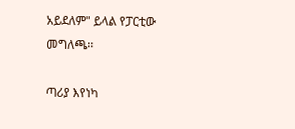አይደለም" ይላል የፓርቲው መግለጫ፡፡

ጣሪያ እየነካ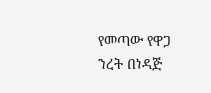የመጣው የዋጋ ንረት በነዳጅ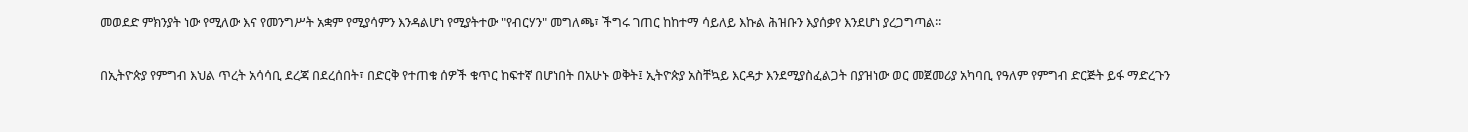መወደድ ምክንያት ነው የሚለው እና የመንግሥት አቋም የሚያሳምን እንዳልሆነ የሚያትተው "የብርሃን" መግለጫ፣ ችግሩ ገጠር ከከተማ ሳይለይ እኩል ሕዝቡን እያሰቃየ እንደሆነ ያረጋግጣል፡፡

በኢትዮጵያ የምግብ እህል ጥረት አሳሳቢ ደረጃ በደረሰበት፣ በድርቅ የተጠቁ ሰዎች ቁጥር ከፍተኛ በሆነበት በአሁኑ ወቅት፤ ኢትዮጵያ አስቸኳይ እርዳታ እንደሚያስፈልጋት በያዝነው ወር መጀመሪያ አካባቢ የዓለም የምግብ ድርጅት ይፋ ማድረጉን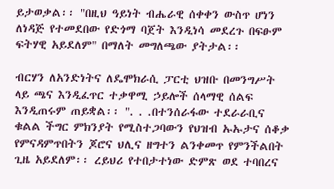ይታወቃል፡፡ "በዚህ ዓይነት ብሔራዊ ሰቀቀን ውስጥ ሆነን ለነዳጅ የተመደበው የድጎማ ባጀት እንዲነሳ መደረጉ በፍፁም ፍትሃዊ አይደለም" በማለት መግለጫው ያትታል፡፡

ብርሃን ለአንድነትና ለዴሞክራሲ ፓርቲ ህዝቡ በመንግሥት ላይ ጫና እንዲፈጥር ተቃዋሚ ኃይሎች ሰላማዊ ሰልፍ እንዲጠሩም ጠይቋል፡፡ ". . .በተንሰራፋው ተደራራቢና ቁልል ችግር ምክንያት የሚስተጋባውን የህዝብ ኡኡታና ሰቆቃ የምናዳምጥበትን ጆሮና ህሊና ዘግተን ልንቀመጥ የምንችልበት ጊዜ አይደለም፡፡ ረይህሪ የተበታተነው ድምጽ ወደ ተባበረና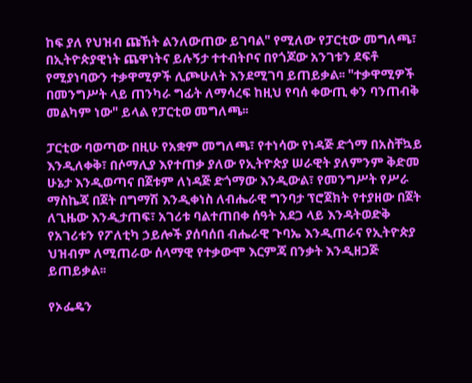ከፍ ያለ የህዝብ ጩኸት ልንለውጠው ይገባል" የሚለው የፓርቲው መግለጫ፣ በኢትዮጵያዊነት ጨዋነትና ይሉኝታ ተተብትቦና በየጎጆው አንገቱን ደፍቶ የሚያነባውን ተቃዋሚዎች ሊጮሁለት እንደሚገባ ይጠይቃል፡፡ "ተቃዋሚዎች በመንግሥት ላይ ጠንካራ ግፊት ለማሳረፍ ከዚህ የባሰ ቀውጢ ቀን ባንጠብቅ መልካም ነው" ይላል የፓርቲወ መግለጫ፡፡

ፓርቲው ባወጣው በዚሁ የአቋም መግለጫ፣ የተነሳው የነዳጅ ድጎማ በአስቸኳይ እንዲለቀቅ፣ በሶማሊያ እየተጠቃ ያለው የኢትዮጵያ ሠራዊት ያለምንም ቅድመ ሁኔታ እንዲወጣና በጀቱም ለነዳጅ ድጎማው እንዲውል፣ የመንግሥት የሥራ ማስኬጃ በጀት በግማሽ እንዲቀነስ ለብሔራዊ ግንባታ ፕሮጀክት የተያዘው በጀት ለጊዜው እንዲታጠፍ፣ አገሪቱ ባልተጠበቀ ሰዓት አደጋ ላይ እንዳትወድቅ የአገሪቱን የፖለቲካ ኃይሎች ያሰባሰበ ብሔራዊ ጉባኤ እንዲጠራና የኢትዮጵያ ህዝብም ለሚጠራው ሰላማዊ የተቃውሞ እርምጃ በንቃት እንዲዘጋጅ ይጠይቃል፡፡

የኦፌዴን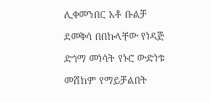ሊቀመንበር አቶ ቡልቻ ደመቅሳ በበኩላቸው የነዳጅ ድጎማ መነሳት የኑሮ ውድነቱ መሸከም የማይቻልበት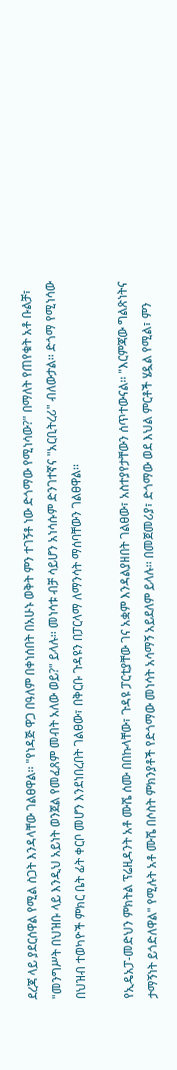ደረጃ ላይ ያደርሰዋል የሚል ስጋት እንዳላቸው ገልፀዋል፡፡ "የነዳጅ ዋጋ በዓለም በቀነሰበት በአሁኑ ወቅት ምን ተገኝቶ ነው ድጎማው የሚነሳው?" በማለት የጠየቁት አቶ ቡልቻ፣ "መንግሥት በህዝቡ ላይ እንዲህ አይነት ወንጀል የመፈጸም መብት አለው ወይ?" ይላሉ፡፡ መነሳቱ ብቻ ሳይሆን አነሳሱም ድንገተኛና "አርቢትረሪ" ብለውታል፡፡ ድጎማ የሚነሳው በህዝብ ተወካዮች ምክር ቤት ፊት ቀርቦ መሆን እንደነበረበት ገልፀው፣ በቅርቡ ጉዳዩን በፓርላማ ለማንሳት ማሰባቸውን ገልፀዋል፡፡

የኢዴአፓ-መድህን ምክትል ፕሬዚዳንት አቶ ሙሼ ሰሙ በበኩላቸው፣ ጉዳዩ ፓርቲያቸው ገና አቋም እንዳልያዘበት ገልፀው፣ አስተያየታቸውን ሰጥተውናል፡፡ "እርምጃው ግልጽነትና ታማኝነት ይጎድለዋል" የሚሉት አቶ ሙሼ በሶስት ምክንያቶች የድጎማው መነሳት አሳማኝ አይደለም ይላሉ፡፡ በመጀመሪያ፣ ድጎማው ወደ እህል ምርቶች ሄዷል የሚል፣ ምን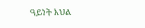ዓይነት እህል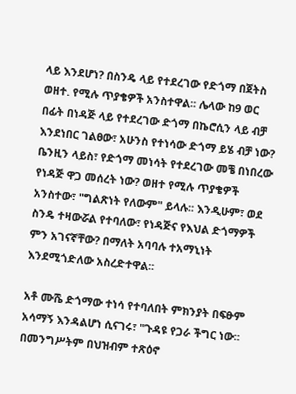ላይ እንደሆነ? በስንዴ ላይ የተደረገው የድጎማ በጀትስ ወዘተ. የሚሉ ጥያቄዎች አንስተዋል፡፡ ሌላው ከ9 ወር በፊት በነዳጅ ላይ የተደረገው ድጎማ በኬሮሲን ላይ ብቻ እንደነበር ገልፀው፣ አሁንስ የተነሳው ድጎማ ይሄ ብቻ ነው? ቤንዚን ላይስ፣ የድጎማ መነሳት የተደረገው መቼ በነበረው የነዳጅ ዋጋ መሰረት ነው? ወዘተ የሚሉ ጥያቄዎች አንስተው፣ "ግልጽነት የለውም" ይላሉ፡፡ እንዲሁም፣ ወደ ስንዴ ተዛውሯል የተባለው፣ የነዳጅና የእህል ድጎማዎች ምን አገናኛቸው? በማለት አባባሉ ተአማኒነት  እንደሚጎድለው አስረድተዋል፡፡

አቶ ሙሼ ድጎማው ተነሳ የተባለበት ምክንያት በፍፁም አሳማኝ እንዳልሆነ ሲናገሩ፣ "ጉዳዩ የጋራ ችግር ነው፡፡ በመንግሥትም በህዝብም ተጽዕኖ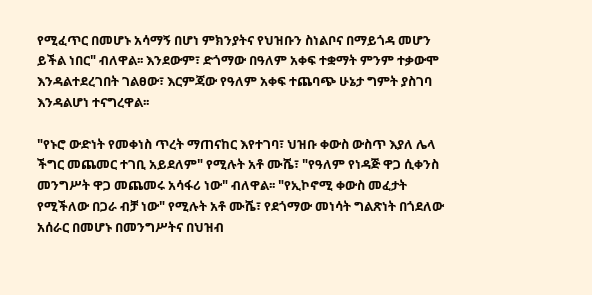የሚፈጥር በመሆኑ አሳማኝ በሆነ ምክንያትና የህዝቡን ስነልቦና በማይጎዳ መሆን ይችል ነበር" ብለዋል፡፡ እንደውም፣ ድጎማው በዓለም አቀፍ ተቋማት ምንም ተቃውሞ እንዳልተደረገበት ገልፀው፣ እርምጃው የዓለም አቀፍ ተጨባጭ ሁኔታ ግምት ያስገባ እንዳልሆነ ተናግረዋል፡፡

"የኑሮ ውድነት የመቀነስ ጥረት ማጠናከር እየተገባ፣ ህዝቡ ቀውስ ውስጥ እያለ ሌላ ችግር መጨመር ተገቢ አይደለም" የሚሉት አቶ ሙሼ፣ "የዓለም የነዳጅ ዋጋ ሲቀንስ መንግሥት ዋጋ መጨመሩ አሳፋሪ ነው" ብለዋል፡፡ "የኢኮኖሚ ቀውስ መፈታት የሚችለው በጋራ ብቻ ነው" የሚሉት አቶ ሙሼ፣ የደጎማው መነሳት ግልጽነት በጎደለው አሰራር በመሆኑ በመንግሥትና በህዝብ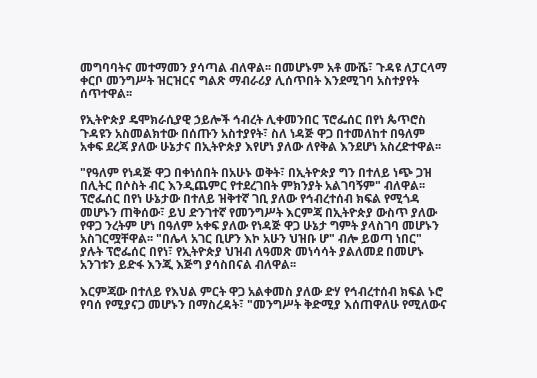መግባባትና መተማመን ያሳጣል ብለዋል፡፡ በመሆኑም አቶ ሙሼ፣ ጉዳዩ ለፓርላማ ቀርቦ መንግሥት ዝርዝርና ግልጽ ማብራሪያ ሊሰጥበት እንደሚገባ አስተያየት ሰጥተዋል፡፡

የኢትዮጵያ ዴሞክራሲያዊ ኃይሎች ኅብረት ሊቀመንበር ፕሮፌሰር በየነ ጴጥሮስ ጉዳዩን አስመልክተው በሰጡን አስተያየት፣ ስለ ነዳጅ ዋጋ በተመለከተ በዓለም አቀፍ ደረጃ ያለው ሁኔታና በኢትዮጵያ እየሆነ ያለው ለየቅል እንደሆነ አስረድተዋል፡፡

"የዓለም የነዳጅ ዋጋ በቀነሰበት በአሁኑ ወቅት፣ በኢትዮጵያ ግን በተለይ ነጭ ጋዝ በሊትር በሶስት ብር እንዲጨምር የተደረገበት ምክንያት አልገባኝም" ብለዋል፡፡ ፕሮፌሰር በየነ ሁኔታው በተለይ ዝቅተኛ ገቢ ያለው የኅብረተሰብ ክፍል የሚጎዳ መሆኑን ጠቅሰው፣ ይህ ድንገተኛ የመንግሥት እርምጃ በኢትዮጵያ ውስጥ ያለው የዋጋ ንረትም ሆነ በዓለም አቀፍ ያለው የነዳጅ ዋጋ ሁኔታ ግምት ያላስገባ መሆኑን አስገርሟቸዋል፡፡ "በሌላ አገር ቢሆን እኮ አሁን ህዝቡ ሆ" ብሎ ይወጣ ነበር" ያሉት ፕሮፌሰር በየነ፣ የኢትዮጵያ ህዝብ ለዓመጽ መነሳሳት ያልለመደ በመሆኑ አንገቱን ይድፋ እንጂ እጅግ ያሳስበናል ብለዋል፡፡

እርምጃው በተለይ የእህል ምርት ዋጋ አልቀመስ ያለው ድሃ የኅብረተሰብ ክፍል ኑሮ የባሰ የሚያናጋ መሆኑን በማስረዳት፣ "መንግሥት ቅድሚያ እሰጠዋለሁ የሚለውና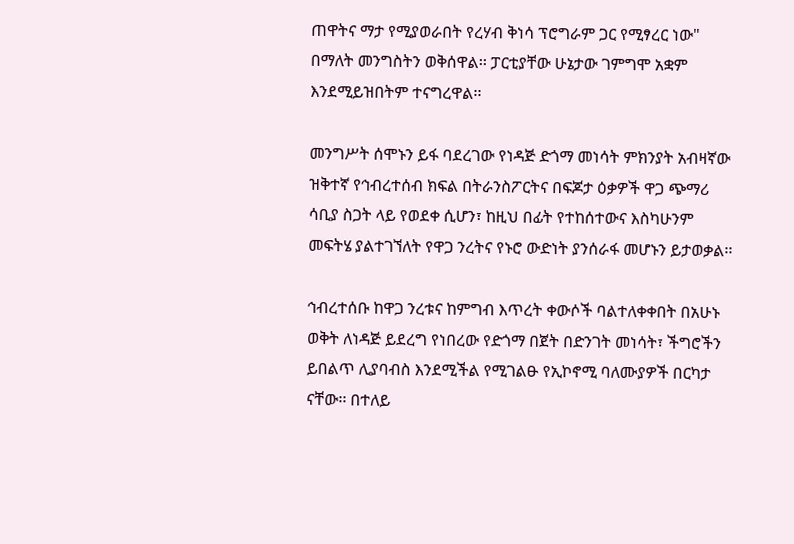ጠዋትና ማታ የሚያወራበት የረሃብ ቅነሳ ፕሮግራም ጋር የሚፃረር ነው" በማለት መንግስትን ወቅሰዋል፡፡ ፓርቲያቸው ሁኔታው ገምግሞ አቋም እንደሚይዝበትም ተናግረዋል፡፡

መንግሥት ሰሞኑን ይፋ ባደረገው የነዳጅ ድጎማ መነሳት ምክንያት አብዛኛው ዝቅተኛ የኅብረተሰብ ክፍል በትራንስፖርትና በፍጆታ ዕቃዎች ዋጋ ጭማሪ ሳቢያ ስጋት ላይ የወደቀ ሲሆን፣ ከዚህ በፊት የተከሰተውና እስካሁንም መፍትሄ ያልተገኘለት የዋጋ ንረትና የኑሮ ውድነት ያንሰራፋ መሆኑን ይታወቃል፡፡

ኅብረተሰቡ ከዋጋ ንረቱና ከምግብ እጥረት ቀውሶች ባልተለቀቀበት በአሁኑ ወቅት ለነዳጅ ይደረግ የነበረው የድጎማ በጀት በድንገት መነሳት፣ ችግሮችን ይበልጥ ሊያባብስ እንደሚችል የሚገልፁ የኢኮኖሚ ባለሙያዎች በርካታ ናቸው፡፡ በተለይ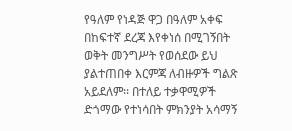የዓለም የነዳጅ ዋጋ በዓለም አቀፍ በከፍተኛ ደረጃ እየቀነሰ በሚገኝበት ወቅት መንግሥት የወሰደው ይህ ያልተጠበቀ እርምጃ ለብዙዎች ግልጽ አይደለም፡፡ በተለይ ተቃዋሚዎች ድጎማው የተነሳበት ምክንያት አሳማኝ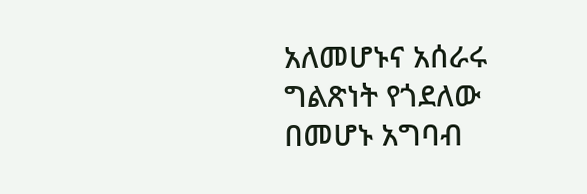አለመሆኑና አሰራሩ ግልጽነት የጎደለው በመሆኑ አግባብ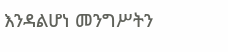እንዳልሆነ መንግሥትን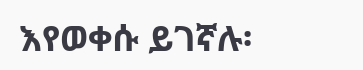እየወቀሱ ይገኛሉ፡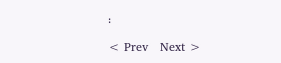፡

< Prev   Next >